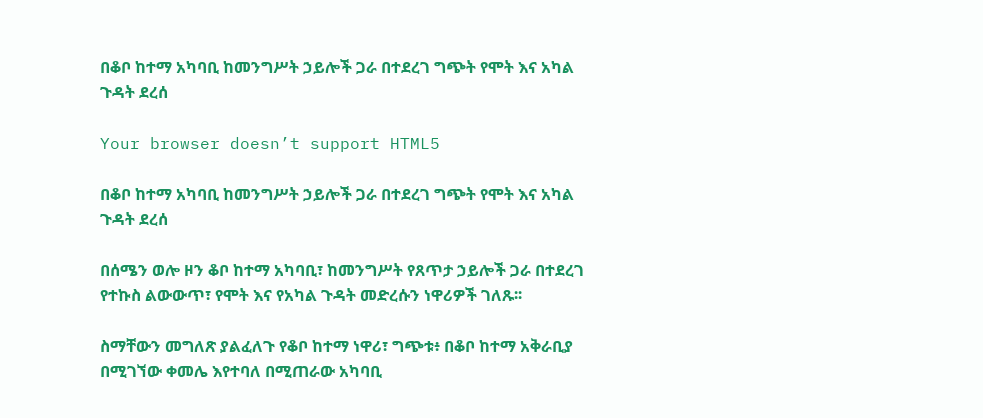በቆቦ ከተማ አካባቢ ከመንግሥት ኃይሎች ጋራ በተደረገ ግጭት የሞት እና አካል ጉዳት ደረሰ

Your browser doesn’t support HTML5

በቆቦ ከተማ አካባቢ ከመንግሥት ኃይሎች ጋራ በተደረገ ግጭት የሞት እና አካል ጉዳት ደረሰ

በሰሜን ወሎ ዞን ቆቦ ከተማ አካባቢ፣ ከመንግሥት የጸጥታ ኃይሎች ጋራ በተደረገ የተኩስ ልውውጥ፣ የሞት እና የአካል ጉዳት መድረሱን ነዋሪዎች ገለጹ፡፡

ስማቸውን መግለጽ ያልፈለጉ የቆቦ ከተማ ነዋሪ፣ ግጭቱ፥ በቆቦ ከተማ አቅራቢያ በሚገኘው ቀመሌ እየተባለ በሚጠራው አካባቢ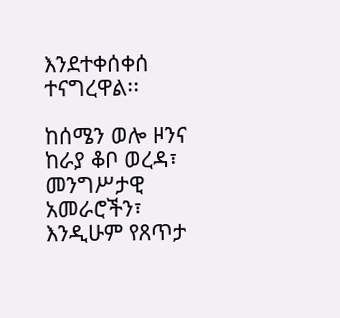እንደተቀሰቀሰ ተናግረዋል፡፡

ከሰሜን ወሎ ዞንና ከራያ ቆቦ ወረዳ፣ መንግሥታዊ አመራሮችን፣ እንዲሁም የጸጥታ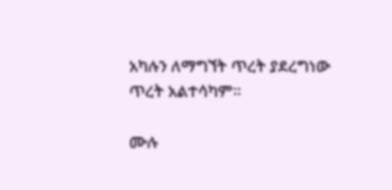አካሉን ለማግኘት ጥረት ያደረግነው ጥረት አልተሳካም፡፡

ሙሉ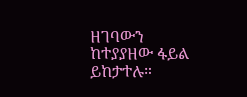ዘገባውን ከተያያዘው ፋይል ይከታተሉ።